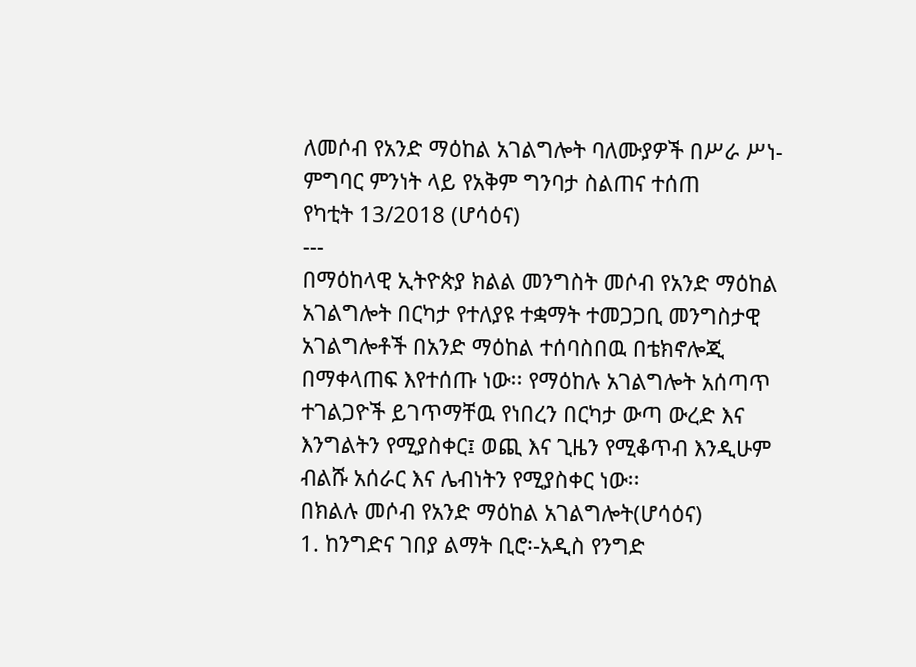ለመሶብ የአንድ ማዕከል አገልግሎት ባለሙያዎች በሥራ ሥነ-ምግባር ምንነት ላይ የአቅም ግንባታ ስልጠና ተሰጠ
የካቲት 13/2018 (ሆሳዕና)
---
በማዕከላዊ ኢትዮጵያ ክልል መንግስት መሶብ የአንድ ማዕከል አገልግሎት በርካታ የተለያዩ ተቋማት ተመጋጋቢ መንግስታዊ አገልግሎቶች በአንድ ማዕከል ተሰባስበዉ በቴክኖሎጂ በማቀላጠፍ እየተሰጡ ነው፡፡ የማዕከሉ አገልግሎት አሰጣጥ ተገልጋዮች ይገጥማቸዉ የነበረን በርካታ ውጣ ውረድ እና እንግልትን የሚያስቀር፤ ወጪ እና ጊዜን የሚቆጥብ እንዲሁም ብልሹ አሰራር እና ሌብነትን የሚያስቀር ነው፡፡
በክልሉ መሶብ የአንድ ማዕከል አገልግሎት(ሆሳዕና)
1. ከንግድና ገበያ ልማት ቢሮ፡-አዲስ የንግድ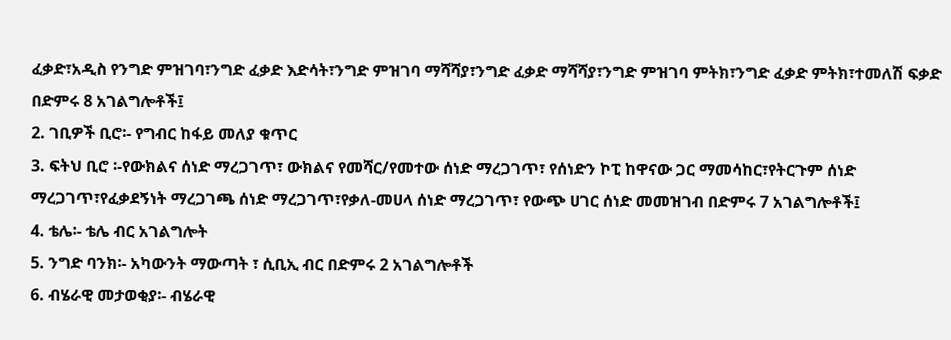ፈቃድ፣አዲስ የንግድ ምዝገባ፣ንግድ ፈቃድ እድሳት፣ንግድ ምዝገባ ማሻሻያ፣ንግድ ፈቃድ ማሻሻያ፣ንግድ ምዝገባ ምትክ፣ንግድ ፈቃድ ምትክ፣ተመለሽ ፍቃድ በድምሩ 8 አገልግሎቶች፤
2. ገቢዎች ቢሮ፡- የግብር ከፋይ መለያ ቁጥር
3. ፍትህ ቢሮ ፡-የውክልና ሰነድ ማረጋገጥ፣ ውክልና የመሻር/የመተው ሰነድ ማረጋገጥ፣ የሰነድን ኮፒ ከዋናው ጋር ማመሳከር፣የትርጉም ሰነድ ማረጋገጥ፣የፈቃደኝነት ማረጋገጫ ሰነድ ማረጋገጥ፣የቃለ-መሀላ ሰነድ ማረጋገጥ፣ የውጭ ሀገር ሰነድ መመዝገብ በድምሩ 7 አገልግሎቶች፤
4. ቴሌ፡- ቴሌ ብር አገልግሎት
5. ንግድ ባንክ፡- አካውንት ማውጣት ፣ ሲቢኢ ብር በድምሩ 2 አገልግሎቶች
6. ብሄራዊ መታወቂያ፡- ብሄራዊ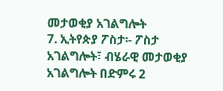መታወቂያ አገልግሎት
7. ኢትየጵያ ፖስታ፡- ፖስታ አገልግሎት፣ ብሄራዊ መታወቂያ አገልግሎት በድምሩ 2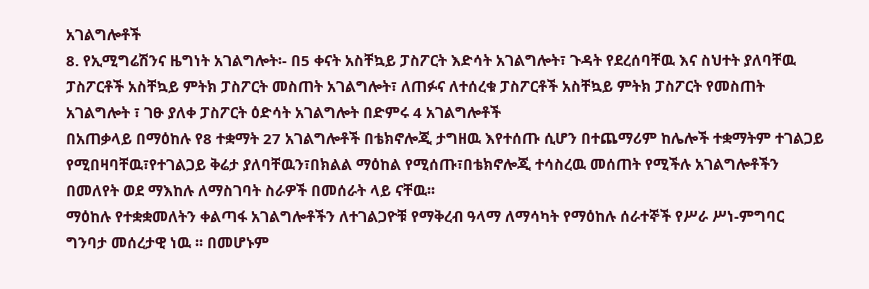አገልግሎቶች
8. የኢሚግሬሽንና ዜግነት አገልግሎት፡- በ5 ቀናት አስቸኳይ ፓስፖርት እድሳት አገልግሎት፣ ጉዳት የደረሰባቸዉ እና ስህተት ያለባቸዉ ፓስፖርቶች አስቸኳይ ምትክ ፓስፖርት መስጠት አገልግሎት፣ ለጠፉና ለተሰረቁ ፓስፖርቶች አስቸኳይ ምትክ ፓስፖርት የመስጠት አገልግሎት ፣ ገፁ ያለቀ ፓስፖርት ዕድሳት አገልግሎት በድምሩ 4 አገልግሎቶች
በአጠቃላይ በማዕከሉ የ8 ተቋማት 27 አገልግሎቶች በቴክኖሎጂ ታግዘዉ እየተሰጡ ሲሆን በተጨማሪም ከሌሎች ተቋማትም ተገልጋይ የሚበዛባቸዉ፣የተገልጋይ ቅሬታ ያለባቸዉን፣በክልል ማዕከል የሚሰጡ፣በቴክኖሎጂ ተሳስረዉ መሰጠት የሚችሉ አገልግሎቶችን በመለየት ወደ ማእከሉ ለማስገባት ስራዎች በመሰራት ላይ ናቸዉ፡፡
ማዕከሉ የተቋቋመለትን ቀልጣፋ አገልግሎቶችን ለተገልጋዮቹ የማቅረብ ዓላማ ለማሳካት የማዕከሉ ሰራተኞች የሥራ ሥነ-ምግባር ግንባታ መሰረታዊ ነዉ ፡፡ በመሆኑም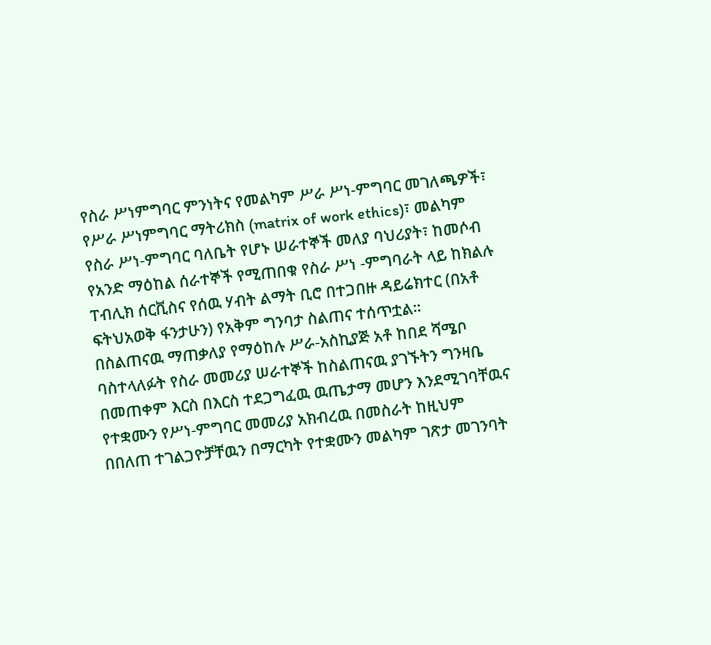የስራ ሥነምግባር ምንነትና የመልካም ሥራ ሥነ-ምግባር መገለጫዎች፣ የሥራ ሥነምግባር ማትሪክስ (matrix of work ethics)፣ መልካም የስራ ሥነ-ምግባር ባለቤት የሆኑ ሠራተኞች መለያ ባህሪያት፣ ከመሶብ የአንድ ማዕከል ሰራተኞች የሚጠበቁ የስራ ሥነ -ምግባራት ላይ ከክልሉ ፐብሊክ ሰርቪስና የሰዉ ሃብት ልማት ቢሮ በተጋበዙ ዳይሬክተር (በአቶ ፍትህአወቅ ፋንታሁን) የአቅም ግንባታ ስልጠና ተሰጥቷል፡፡
በስልጠናዉ ማጠቃለያ የማዕከሉ ሥራ-አስኪያጅ አቶ ከበደ ሻሜቦ ባስተላለፉት የስራ መመሪያ ሠራተኞች ከስልጠናዉ ያገኙትን ግንዛቤ በመጠቀም እርስ በእርስ ተደጋግፈዉ ዉጤታማ መሆን እንደሚገባቸዉና የተቋሙን የሥነ-ምግባር መመሪያ አክብረዉ በመስራት ከዚህም በበለጠ ተገልጋዮቻቸዉን በማርካት የተቋሙን መልካም ገጽታ መገንባት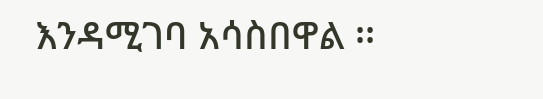እንዳሚገባ አሳስበዋል ፡፡